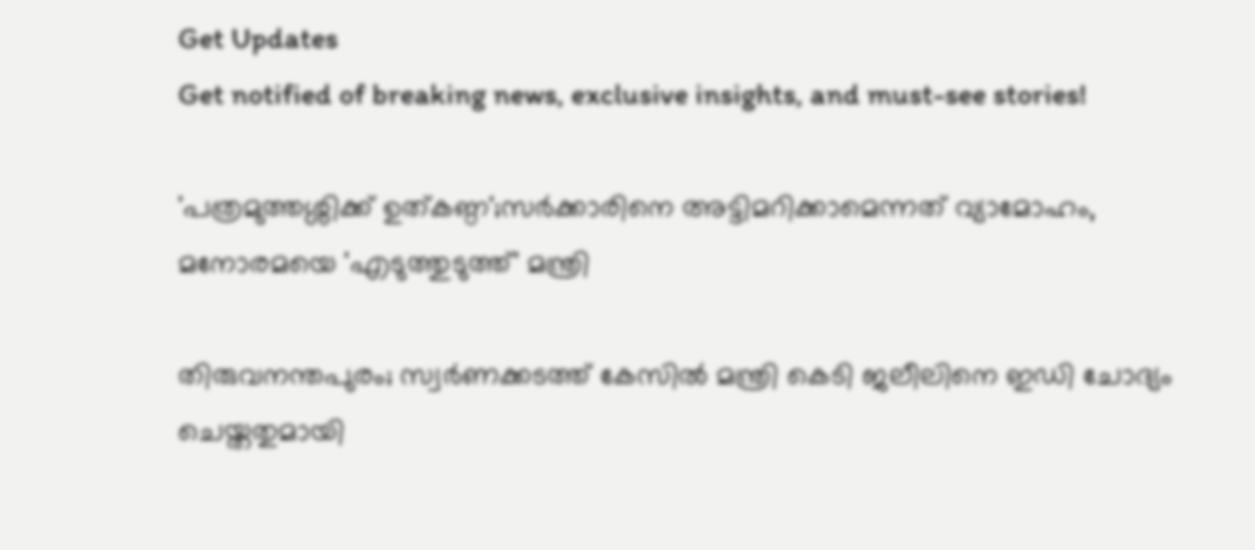Get Updates
Get notified of breaking news, exclusive insights, and must-see stories!

'പത്രമുത്തശ്ശിക്ക് ഉത്കണ്ഠ';സർക്കാരിനെ അട്ടിമറിക്കാമെന്നത് വ്യാമോഹം, മനോരമയെ 'എടുത്തുടുത്ത്' മന്ത്രി

തിരുവനന്തപുരം; സ്വർണക്കടത്ത് കേസിൽ മന്ത്രി കെടി ജലീലിനെ ഇഡി ചോദ്യം ചെയ്തതുമായി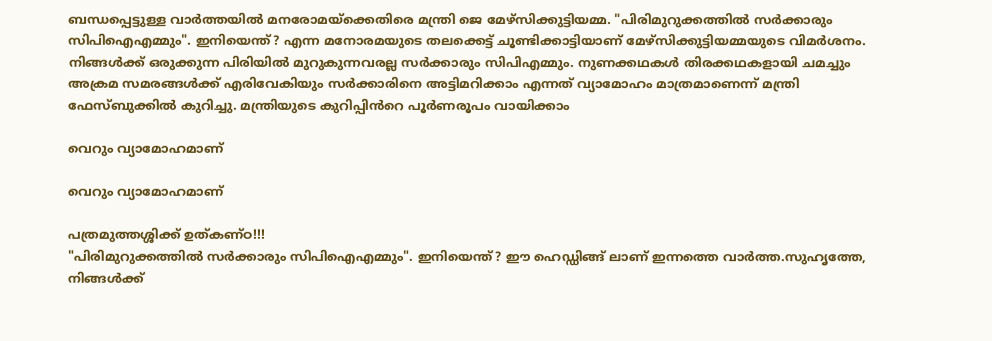ബന്ധപ്പെട്ടുള്ള വാർത്തയിൽ മനരോമയ്ക്കെതിരെ മന്ത്രി ജെ മേഴ്സിക്കുട്ടിയമ്മ. "പിരിമുറുക്കത്തിൽ സർക്കാരും സിപിഐഎമ്മും". ഇനിയെന്ത്? എന്ന മനോരമയുടെ തലക്കെട്ട് ചൂണ്ടിക്കാട്ടിയാണ് മേഴ്സിക്കുട്ടിയമ്മയുടെ വിമർശനം. നിങ്ങൾക്ക് ഒരുക്കുന്ന പിരിയിൽ മുറുകുന്നവരല്ല സർക്കാരും സിപിഎമ്മും. നുണക്കഥകൾ തിരക്കഥകളായി ചമച്ചും അക്രമ സമരങ്ങൾക്ക് എരിവേകിയും സർക്കാരിനെ അട്ടിമറിക്കാം എന്നത് വ്യാമോഹം മാത്രമാണെന്ന് മന്ത്രി ഫേസ്ബുക്കിൽ കുറിച്ചു. മന്ത്രിയുടെ കുറിപ്പിൻറെ പൂർണരൂപം വായിക്കാം

വെറും വ്യാമോഹമാണ്

വെറും വ്യാമോഹമാണ്

പത്രമുത്തശ്ശിക്ക് ഉത്കണ്ഠ!!!
"പിരിമുറുക്കത്തിൽ സർക്കാരും സിപിഐഎമ്മും". ഇനിയെന്ത്? ഈ ഹെഡ്ഡിങ്ങ് ലാണ് ഇന്നത്തെ വാർത്ത.സുഹൃത്തേ,
നിങ്ങൾക്ക്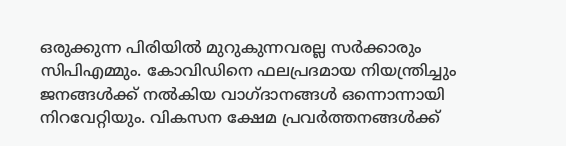ഒരുക്കുന്ന പിരിയിൽ മുറുകുന്നവരല്ല സർക്കാരും സിപിഎമ്മും. കോവിഡിനെ ഫലപ്രദമായ നിയന്ത്രിച്ചും ജനങ്ങൾക്ക് നൽകിയ വാഗ്ദാനങ്ങൾ ഒന്നൊന്നായി നിറവേറ്റിയും. വികസന ക്ഷേമ പ്രവർത്തനങ്ങൾക്ക്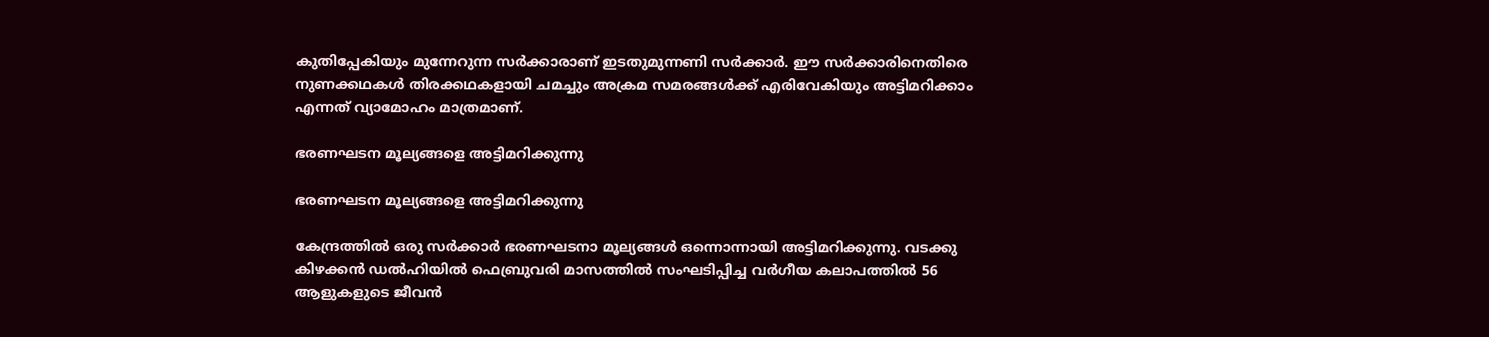കുതിപ്പേകിയും മുന്നേറുന്ന സർക്കാരാണ് ഇടതുമുന്നണി സർക്കാർ. ഈ സർക്കാരിനെതിരെ നുണക്കഥകൾ തിരക്കഥകളായി ചമച്ചും അക്രമ സമരങ്ങൾക്ക് എരിവേകിയും അട്ടിമറിക്കാം എന്നത് വ്യാമോഹം മാത്രമാണ്.

ഭരണഘടന മൂല്യങ്ങളെ അട്ടിമറിക്കുന്നു

ഭരണഘടന മൂല്യങ്ങളെ അട്ടിമറിക്കുന്നു

കേന്ദ്രത്തിൽ ഒരു സർക്കാർ ഭരണഘടനാ മൂല്യങ്ങൾ ഒന്നൊന്നായി അട്ടിമറിക്കുന്നു. വടക്കു കിഴക്കൻ ഡൽഹിയിൽ ഫെബ്രുവരി മാസത്തിൽ സംഘടിപ്പിച്ച വർഗീയ കലാപത്തിൽ 56 ആളുകളുടെ ജീവൻ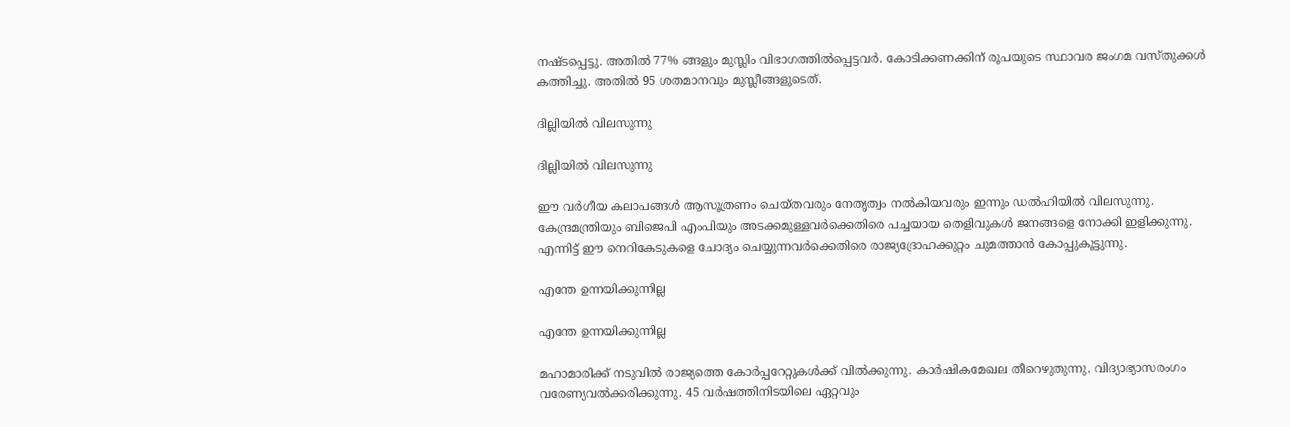നഷ്ടപ്പെട്ടു. അതിൽ 77% ങ്ങളും മുസ്ലിം വിഭാഗത്തിൽപ്പെട്ടവർ. കോടിക്കണക്കിന് രൂപയുടെ സ്ഥാവര ജംഗമ വസ്തുക്കൾ കത്തിച്ചു. അതിൽ 95 ശതമാനവും മുസ്ലീങ്ങളുടെത്.

ദില്ലിയിൽ വിലസുന്നു

ദില്ലിയിൽ വിലസുന്നു

ഈ വർഗീയ കലാപങ്ങൾ ആസൂത്രണം ചെയ്തവരും നേതൃത്വം നൽകിയവരും ഇന്നും ഡൽഹിയിൽ വിലസുന്നു. കേന്ദ്രമന്ത്രിയും ബിജെപി എംപിയും അടക്കമുള്ളവർക്കെതിരെ പച്ചയായ തെളിവുകൾ ജനങ്ങളെ നോക്കി ഇളിക്കുന്നു. എന്നിട്ട് ഈ നെറികേടുകളെ ചോദ്യം ചെയ്യുന്നവർക്കെതിരെ രാജ്യദ്രോഹക്കുറ്റം ചുമത്താൻ കോപ്പുകൂട്ടുന്നു.

എന്തേ ഉന്നയിക്കുന്നില്ല

എന്തേ ഉന്നയിക്കുന്നില്ല

മഹാമാരിക്ക് നടുവിൽ രാജ്യത്തെ കോർപ്പറേറ്റുകൾക്ക് വിൽക്കുന്നു. കാർഷികമേഖല തീറെഴുതുന്നു. വിദ്യാഭ്യാസരംഗം വരേണ്യവൽക്കരിക്കുന്നു. 45 വർഷത്തിനിടയിലെ ഏറ്റവും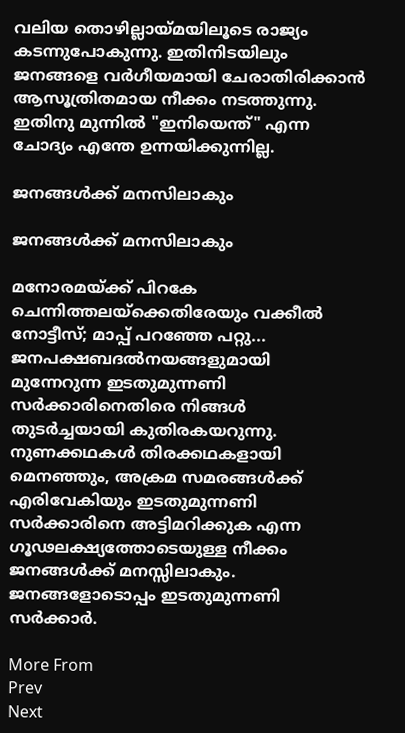വലിയ തൊഴില്ലായ്മയിലൂടെ രാജ്യം കടന്നുപോകുന്നു. ഇതിനിടയിലും ജനങ്ങളെ വർഗീയമായി ചേരാതിരിക്കാൻ ആസൂത്രിതമായ നീക്കം നടത്തുന്നു. ഇതിനു മുന്നിൽ "ഇനിയെന്ത്" എന്ന ചോദ്യം എന്തേ ഉന്നയിക്കുന്നില്ല.

ജനങ്ങൾക്ക് മനസിലാകും

ജനങ്ങൾക്ക് മനസിലാകും

മനോരമയ്ക്ക് പിറകേ ചെന്നിത്തലയ്‌ക്കെതിരേയും വക്കീല്‍ നോട്ടീസ്; മാപ്പ് പറഞ്ഞേ പറ്റു...
ജനപക്ഷബദൽനയങ്ങളുമായി മുന്നേറുന്ന ഇടതുമുന്നണി സർക്കാരിനെതിരെ നിങ്ങൾ തുടർച്ചയായി കുതിരകയറുന്നു. നുണക്കഥകൾ തിരക്കഥകളായി മെനഞ്ഞും, അക്രമ സമരങ്ങൾക്ക് എരിവേകിയും ഇടതുമുന്നണി സർക്കാരിനെ അട്ടിമറിക്കുക എന്ന ഗൂഢലക്ഷ്യത്തോടെയുള്ള നീക്കം ജനങ്ങൾക്ക് മനസ്സിലാകും. ജനങ്ങളോടൊപ്പം ഇടതുമുന്നണി സർക്കാർ.

More From
Prev
Next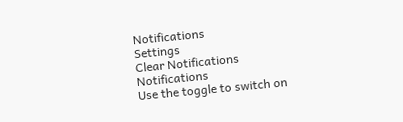Notifications
Settings
Clear Notifications
Notifications
Use the toggle to switch on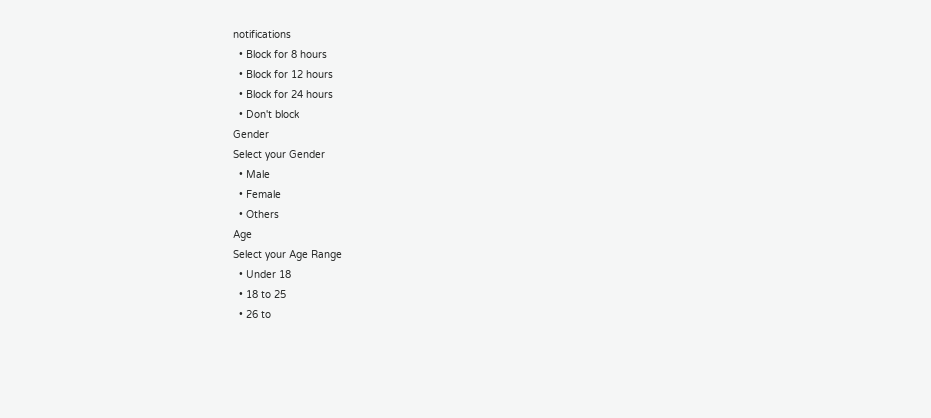notifications
  • Block for 8 hours
  • Block for 12 hours
  • Block for 24 hours
  • Don't block
Gender
Select your Gender
  • Male
  • Female
  • Others
Age
Select your Age Range
  • Under 18
  • 18 to 25
  • 26 to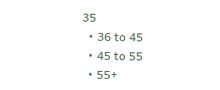35
  • 36 to 45
  • 45 to 55
  • 55+